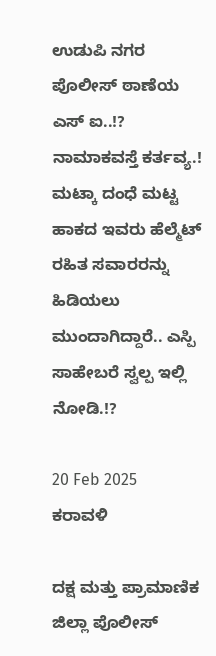ಉಡುಪಿ ನಗರ ಪೊಲೀಸ್ ಠಾಣೆಯ ಎಸ್ ಐ..!? ನಾಮಾಕವಸ್ತೆ ಕರ್ತವ್ಯ.! ಮಟ್ಕಾ ದಂಧೆ ಮಟ್ಟ ಹಾಕದ ಇವರು ಹೆಲ್ಮೆಟ್ ರಹಿತ ಸವಾರರನ್ನು ಹಿಡಿಯಲು ಮುಂದಾಗಿದ್ದಾರೆ.. ಎಸ್ಪಿ ಸಾಹೇಬರೆ ಸ್ವಲ್ಪ ಇಲ್ಲಿ ನೋಡಿ.!?

20 Feb 2025
ಕರಾವಳಿ

ದಕ್ಷ ಮತ್ತು ಪ್ರಾಮಾಣಿಕ ಜಿಲ್ಲಾ ಪೊಲೀಸ್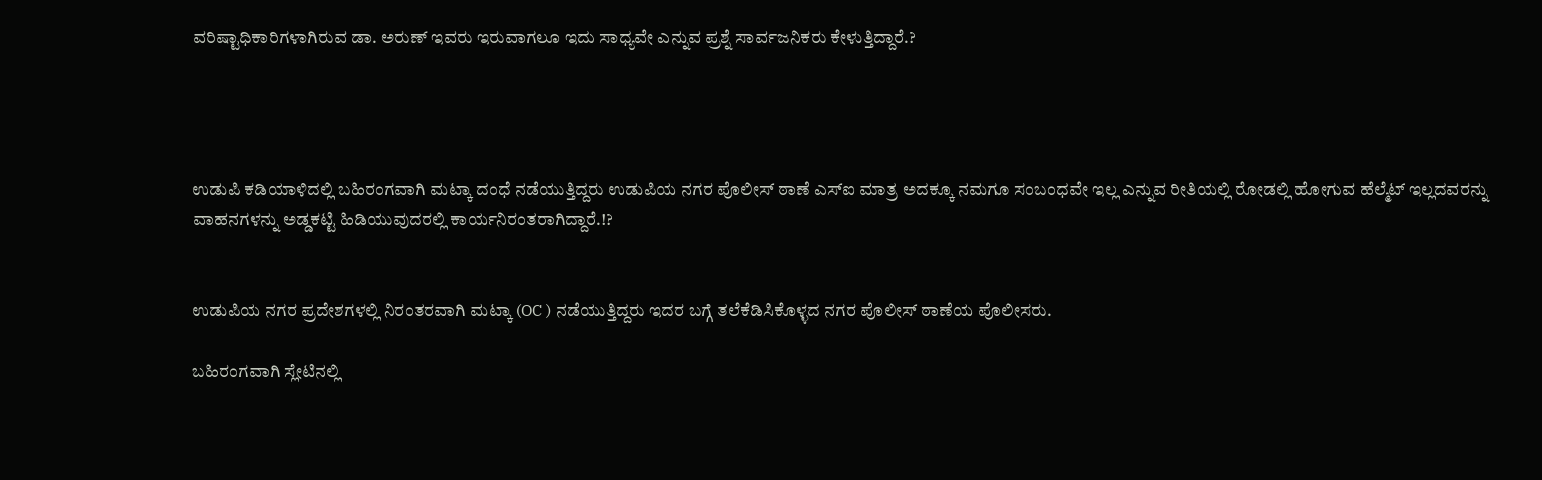ವರಿಷ್ಟಾಧಿಕಾರಿಗಳಾಗಿರುವ ಡಾ. ಅರುಣ್ ಇವರು ಇರುವಾಗಲೂ ಇದು ಸಾಧ್ಯವೇ ಎನ್ನುವ ಪ್ರಶ್ನೆ ಸಾರ್ವಜನಿಕರು ಕೇಳುತ್ತಿದ್ದಾರೆ.?




ಉಡುಪಿ ಕಡಿಯಾಳಿದಲ್ಲಿ ಬಹಿರಂಗವಾಗಿ ಮಟ್ಕಾ ದಂಧೆ ನಡೆಯುತ್ತಿದ್ದರು ಉಡುಪಿಯ ನಗರ ಪೊಲೀಸ್ ಠಾಣೆ ಎಸ್ಐ ಮಾತ್ರ ಅದಕ್ಕೂ ನಮಗೂ ಸಂಬಂಧವೇ ಇಲ್ಲ ಎನ್ನುವ ರೀತಿಯಲ್ಲಿ ರೋಡಲ್ಲಿ ಹೋಗುವ ಹೆಲ್ಮೆಟ್ ಇಲ್ಲದವರನ್ನು ವಾಹನಗಳನ್ನು ಅಡ್ಡಕಟ್ಟಿ ಹಿಡಿಯುವುದರಲ್ಲಿ ಕಾರ್ಯನಿರಂತರಾಗಿದ್ದಾರೆ.!?


ಉಡುಪಿಯ ನಗರ ಪ್ರದೇಶಗಳಲ್ಲಿ ನಿರಂತರವಾಗಿ ಮಟ್ಕಾ (OC ) ನಡೆಯುತ್ತಿದ್ದರು ಇದರ ಬಗ್ಗೆ ತಲೆಕೆಡಿಸಿಕೊಳ್ಳದ ನಗರ ಪೊಲೀಸ್ ಠಾಣೆಯ ಪೊಲೀಸರು.

ಬಹಿರಂಗವಾಗಿ ಸ್ಲೇಟಿನಲ್ಲಿ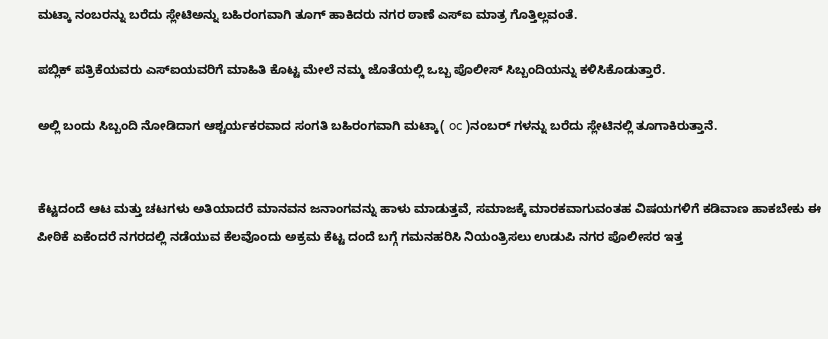ಮಟ್ಕಾ ನಂಬರನ್ನು ಬರೆದು ಸ್ಲೇಟಿಅನ್ನು ಬಹಿರಂಗವಾಗಿ ತೂಗ್ ಹಾಕಿದರು ನಗರ ಠಾಣೆ ಎಸ್ಐ ಮಾತ್ರ ಗೊತ್ತಿಲ್ಲವಂತೆ.

ಪಬ್ಲಿಕ್ ಪತ್ರಿಕೆಯವರು ಎಸ್ಐಯವರಿಗೆ ಮಾಹಿತಿ ಕೊಟ್ಟ ಮೇಲೆ ನಮ್ಮ ಜೊತೆಯಲ್ಲಿ ಒಬ್ಬ ಪೊಲೀಸ್ ಸಿಬ್ಬಂದಿಯನ್ನು ಕಳಿಸಿಕೊಡುತ್ತಾರೆ.

ಅಲ್ಲಿ ಬಂದು ಸಿಬ್ಬಂದಿ ನೋಡಿದಾಗ ಆಶ್ಚರ್ಯಕರವಾದ ಸಂಗತಿ ಬಹಿರಂಗವಾಗಿ ಮಟ್ಕಾ( oc )ನಂಬರ್ ಗಳನ್ನು ಬರೆದು ಸ್ಲೇಟಿನಲ್ಲಿ ತೂಗಾಕಿರುತ್ತಾನೆ.


ಕೆಟ್ಟದಂದೆ ಆಟ ಮತ್ತು ಚಟಗಳು ಅತಿಯಾದರೆ ಮಾನವನ ಜನಾಂಗವನ್ನು ಹಾಳು ಮಾಡುತ್ತವೆ, ಸಮಾಜಕ್ಕೆ ಮಾರಕವಾಗುವಂತಹ ವಿಷಯಗಳಿಗೆ ಕಡಿವಾಣ ಹಾಕಬೇಕು ಈ ಪೀಠಿಕೆ ಏಕೆಂದರೆ ನಗರದಲ್ಲಿ ನಡೆಯುವ ಕೆಲವೊಂದು ಅಕ್ರಮ ಕೆಟ್ಟ ದಂದೆ ಬಗ್ಗೆ ಗಮನಹರಿಸಿ ನಿಯಂತ್ರಿಸಲು ಉಡುಪಿ ನಗರ ಪೊಲೀಸರ ಇತ್ತ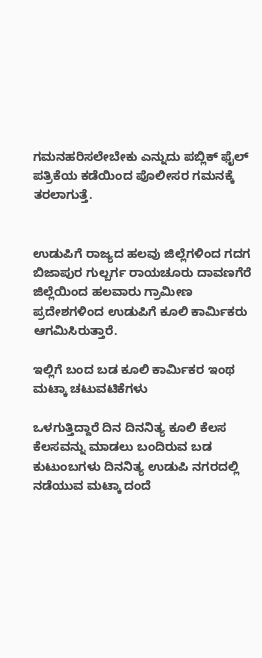ಗಮನಹರಿಸಲೇಬೇಕು ಎನ್ನುದು ಪಬ್ಲಿಕ್ ಫೈಲ್ ಪತ್ರಿಕೆಯ ಕಡೆಯಿಂದ ಪೊಲೀಸರ ಗಮನಕ್ಕೆ ತರಲಾಗುತ್ತೆ.


ಉಡುಪಿಗೆ ರಾಜ್ಯದ ಹಲವು ಜಿಲ್ಲೆಗಳಿಂದ ಗದಗ ಬಿಜಾಪುರ ಗುಲ್ಬರ್ಗ ರಾಯಚೂರು ದಾವಣಗೆರೆ ಜಿಲ್ಲೆಯಿಂದ ಹಲವಾರು ಗ್ರಾಮೀಣ ಪ್ರದೇಶಗಳಿಂದ ಉಡುಪಿಗೆ ಕೂಲಿ ಕಾರ್ಮಿಕರು ಆಗಮಿಸಿರುತ್ತಾರೆ.

ಇಲ್ಲಿಗೆ ಬಂದ ಬಡ ಕೂಲಿ ಕಾರ್ಮಿಕರ ಇಂಥ ಮಟ್ಕಾ ಚಟುವಟಿಕೆಗಳು

ಒಳಗುತ್ತಿದ್ದಾರೆ ದಿನ ದಿನನಿತ್ಯ ಕೂಲಿ ಕೆಲಸ ಕೆಲಸವನ್ನು ಮಾಡಲು ಬಂದಿರುವ ಬಡ ಕುಟುಂಬಗಳು ದಿನನಿತ್ಯ ಉಡುಪಿ ನಗರದಲ್ಲಿ ನಡೆಯುವ ಮಟ್ಕಾ ದಂದೆ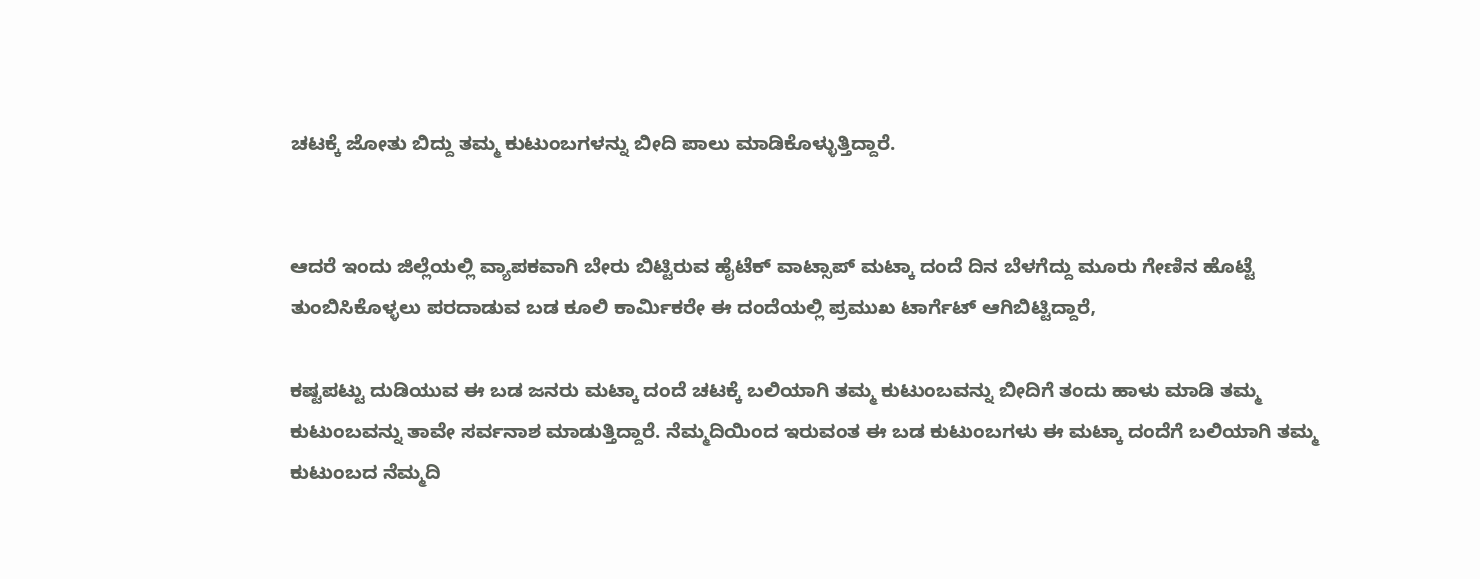ಚಟಕ್ಕೆ ಜೋತು ಬಿದ್ದು ತಮ್ಮ ಕುಟುಂಬಗಳನ್ನು ಬೀದಿ ಪಾಲು ಮಾಡಿಕೊಳ್ಳುತ್ತಿದ್ದಾರೆ.


ಆದರೆ ಇಂದು ಜಿಲ್ಲೆಯಲ್ಲಿ ವ್ಯಾಪಕವಾಗಿ ಬೇರು ಬಿಟ್ಟಿರುವ ಹೈಟೆಕ್ ವಾಟ್ಸಾಪ್ ಮಟ್ಕಾ ದಂದೆ ದಿನ ಬೆಳಗೆದ್ದು ಮೂರು ಗೇಣಿನ ಹೊಟ್ಟೆ ತುಂಬಿಸಿಕೊಳ್ಳಲು ಪರದಾಡುವ ಬಡ ಕೂಲಿ ಕಾರ್ಮಿಕರೇ ಈ ದಂದೆಯಲ್ಲಿ ಪ್ರಮುಖ ಟಾರ್ಗೆಟ್ ಆಗಿಬಿಟ್ಟಿದ್ದಾರೆ,

ಕಷ್ಟಪಟ್ಟು ದುಡಿಯುವ ಈ ಬಡ ಜನರು ಮಟ್ಕಾ ದಂದೆ ಚಟಕ್ಕೆ ಬಲಿಯಾಗಿ ತಮ್ಮ ಕುಟುಂಬವನ್ನು ಬೀದಿಗೆ ತಂದು ಹಾಳು ಮಾಡಿ ತಮ್ಮ ಕುಟುಂಬವನ್ನು ತಾವೇ ಸರ್ವನಾಶ ಮಾಡುತ್ತಿದ್ದಾರೆ. ನೆಮ್ಮದಿಯಿಂದ ಇರುವಂತ ಈ ಬಡ ಕುಟುಂಬಗಳು ಈ ಮಟ್ಕಾ ದಂದೆಗೆ ಬಲಿಯಾಗಿ ತಮ್ಮ ಕುಟುಂಬದ ನೆಮ್ಮದಿ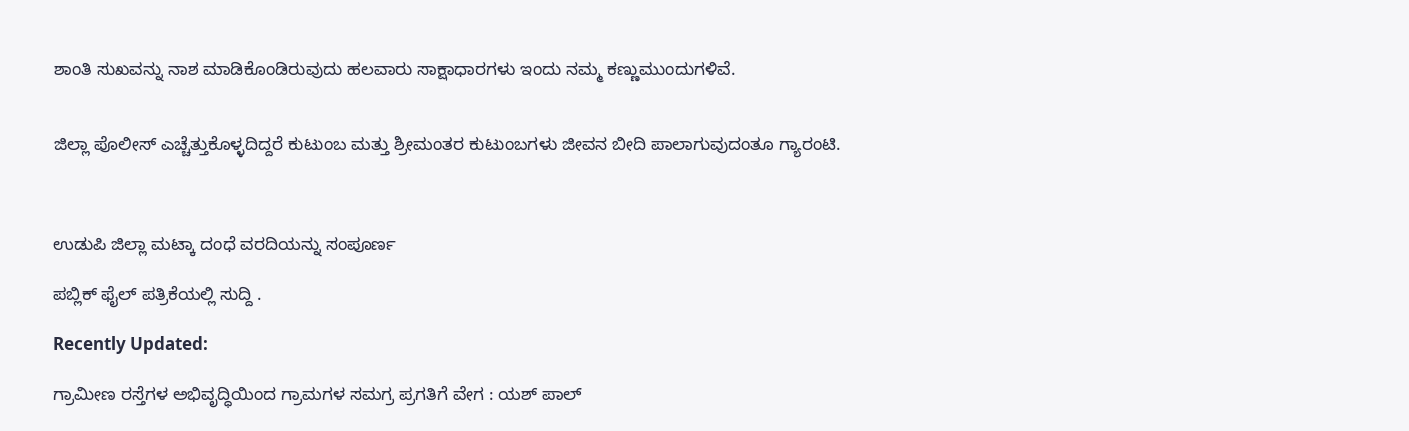ಶಾಂತಿ ಸುಖವನ್ನು ನಾಶ ಮಾಡಿಕೊಂಡಿರುವುದು ಹಲವಾರು ಸಾಕ್ಷಾಧಾರಗಳು ಇಂದು ನಮ್ಮ ಕಣ್ಣುಮುಂದುಗಳಿವೆ.


ಜಿಲ್ಲಾ ಪೊಲೀಸ್ ಎಚ್ಚೆತ್ತುಕೊಳ್ಳದಿದ್ದರೆ ಕುಟುಂಬ ಮತ್ತು ಶ್ರೀಮಂತರ ಕುಟುಂಬಗಳು ಜೀವನ ಬೀದಿ ಪಾಲಾಗುವುದಂತೂ ಗ್ಯಾರಂಟಿ.



ಉಡುಪಿ ಜಿಲ್ಲಾ ಮಟ್ಕಾ ದಂಧೆ ವರದಿಯನ್ನು ಸಂಪೂರ್ಣ

ಪಬ್ಲಿಕ್ ಫೈಲ್ ಪತ್ರಿಕೆಯಲ್ಲಿ ಸುದ್ದಿ .

Recently Updated:

ಗ್ರಾಮೀಣ ರಸ್ತೆಗಳ ಅಭಿವೃದ್ಧಿಯಿಂದ ಗ್ರಾಮಗಳ ಸಮಗ್ರ ಪ್ರಗತಿಗೆ ವೇಗ : ಯಶ್ ಪಾಲ್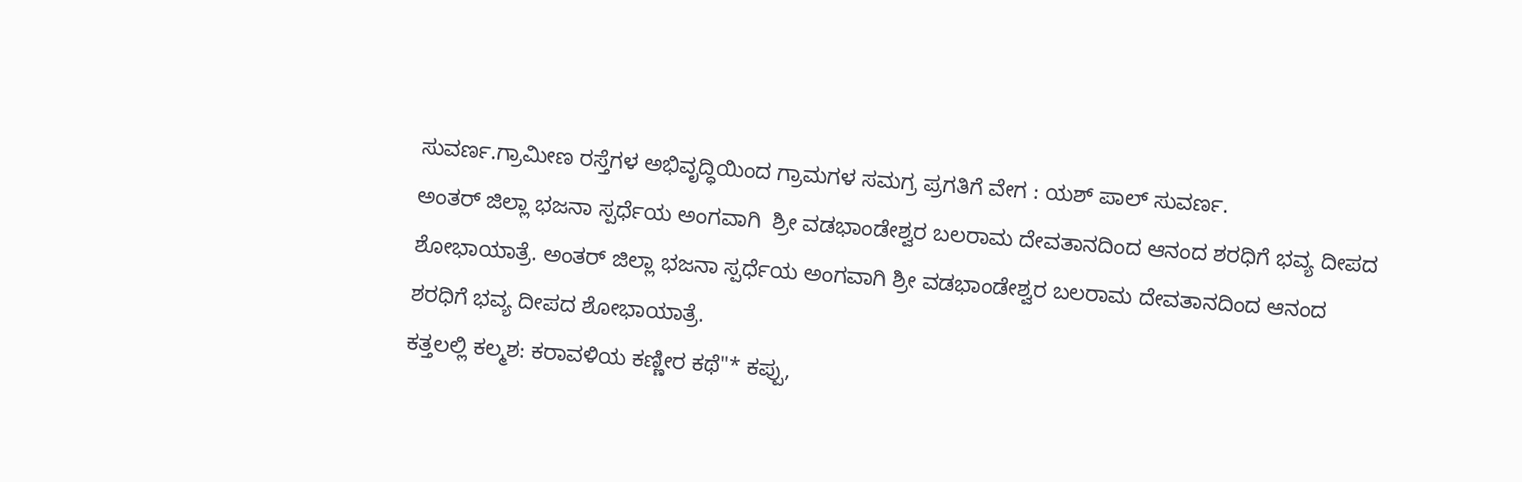ಸುವರ್ಣ.ಗ್ರಾಮೀಣ ರಸ್ತೆಗಳ ಅಭಿವೃದ್ಧಿಯಿಂದ ಗ್ರಾಮಗಳ ಸಮಗ್ರ ಪ್ರಗತಿಗೆ ವೇಗ : ಯಶ್ ಪಾಲ್ ಸುವರ್ಣ.
ಅಂತರ್ ಜಿಲ್ಲಾ ಭಜನಾ ಸ್ಪರ್ಧೆಯ ಅಂಗವಾಗಿ  ಶ್ರೀ ವಡಭಾಂಡೇಶ್ವರ ಬಲರಾಮ ದೇವತಾನದಿಂದ ಆನಂದ ಶರಧಿಗೆ ಭವ್ಯ ದೀಪದ ಶೋಭಾಯಾತ್ರೆ. ಅಂತರ್ ಜಿಲ್ಲಾ ಭಜನಾ ಸ್ಪರ್ಧೆಯ ಅಂಗವಾಗಿ ಶ್ರೀ ವಡಭಾಂಡೇಶ್ವರ ಬಲರಾಮ ದೇವತಾನದಿಂದ ಆನಂದ ಶರಧಿಗೆ ಭವ್ಯ ದೀಪದ ಶೋಭಾಯಾತ್ರೆ.
ಕತ್ತಲಲ್ಲಿ ಕಲ್ಮಶ: ಕರಾವಳಿಯ ಕಣ್ಣೀರ ಕಥೆ"* ಕಪ್ಪು,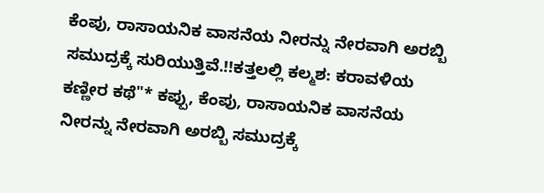ಕೆಂಪು, ರಾಸಾಯನಿಕ ವಾಸನೆಯ ನೀರನ್ನು ನೇರವಾಗಿ ಅರಬ್ಬಿ ಸಮುದ್ರಕ್ಕೆ ಸುರಿಯುತ್ತಿವೆ.!!ಕತ್ತಲಲ್ಲಿ ಕಲ್ಮಶ: ಕರಾವಳಿಯ ಕಣ್ಣೀರ ಕಥೆ"* ಕಪ್ಪು, ಕೆಂಪು, ರಾಸಾಯನಿಕ ವಾಸನೆಯ ನೀರನ್ನು ನೇರವಾಗಿ ಅರಬ್ಬಿ ಸಮುದ್ರಕ್ಕೆ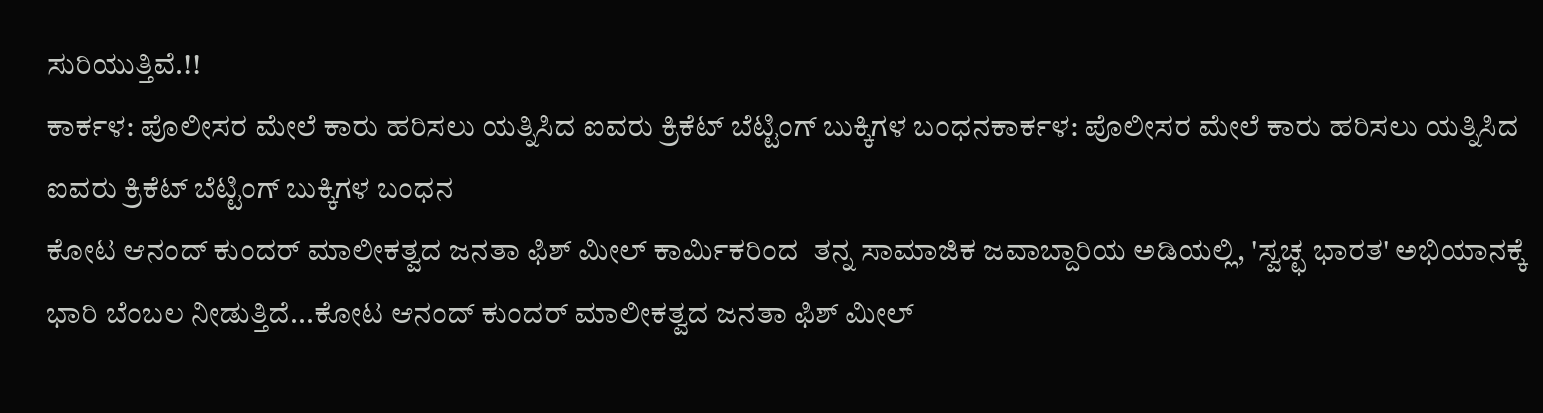ಸುರಿಯುತ್ತಿವೆ.!!
ಕಾರ್ಕಳ: ಪೊಲೀಸರ ಮೇಲೆ ಕಾರು ಹರಿಸಲು ಯತ್ನಿಸಿದ ಐವರು ಕ್ರಿಕೆಟ್ ಬೆಟ್ಟಿಂಗ್ ಬುಕ್ಕಿಗಳ ಬಂಧನಕಾರ್ಕಳ: ಪೊಲೀಸರ ಮೇಲೆ ಕಾರು ಹರಿಸಲು ಯತ್ನಿಸಿದ ಐವರು ಕ್ರಿಕೆಟ್ ಬೆಟ್ಟಿಂಗ್ ಬುಕ್ಕಿಗಳ ಬಂಧನ
ಕೋಟ ಆನಂದ್ ಕುಂದರ್ ಮಾಲೀಕತ್ವದ ಜನತಾ ಫಿಶ್ ಮೀಲ್ ಕಾರ್ಮಿಕರಿಂದ  ತನ್ನ ಸಾಮಾಜಿಕ ಜವಾಬ್ದಾರಿಯ ಅಡಿಯಲ್ಲಿ, 'ಸ್ವಚ್ಛ ಭಾರತ' ಅಭಿಯಾನಕ್ಕೆ ಭಾರಿ ಬೆಂಬಲ ನೀಡುತ್ತಿದೆ...ಕೋಟ ಆನಂದ್ ಕುಂದರ್ ಮಾಲೀಕತ್ವದ ಜನತಾ ಫಿಶ್ ಮೀಲ್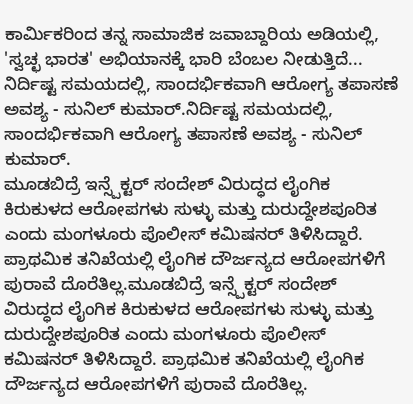ಕಾರ್ಮಿಕರಿಂದ ತನ್ನ ಸಾಮಾಜಿಕ ಜವಾಬ್ದಾರಿಯ ಅಡಿಯಲ್ಲಿ, 'ಸ್ವಚ್ಛ ಭಾರತ' ಅಭಿಯಾನಕ್ಕೆ ಭಾರಿ ಬೆಂಬಲ ನೀಡುತ್ತಿದೆ...
ನಿರ್ದಿಷ್ಟ ಸಮಯದಲ್ಲಿ, ಸಾಂದರ್ಭಿಕವಾಗಿ ಆರೋಗ್ಯ ತಪಾಸಣೆ ಅವಶ್ಯ - ಸುನಿಲ್‌ ಕುಮಾರ್‌.ನಿರ್ದಿಷ್ಟ ಸಮಯದಲ್ಲಿ, ಸಾಂದರ್ಭಿಕವಾಗಿ ಆರೋಗ್ಯ ತಪಾಸಣೆ ಅವಶ್ಯ - ಸುನಿಲ್‌ ಕುಮಾರ್‌.
ಮೂಡಬಿದ್ರೆ ಇನ್ಸ್ಪೆಕ್ಟರ್ ಸಂದೇಶ್ ವಿರುದ್ಧದ ಲೈಂಗಿಕ ಕಿರುಕುಳದ ಆರೋಪಗಳು ಸುಳ್ಳು ಮತ್ತು ದುರುದ್ದೇಶಪೂರಿತ ಎಂದು ಮಂಗಳೂರು ಪೊಲೀಸ್ ಕಮಿಷನರ್ ತಿಳಿಸಿದ್ದಾರೆ. ಪ್ರಾಥಮಿಕ ತನಿಖೆಯಲ್ಲಿ ಲೈಂಗಿಕ ದೌರ್ಜನ್ಯದ ಆರೋಪಗಳಿಗೆ ಪುರಾವೆ ದೊರೆತಿಲ್ಲ.ಮೂಡಬಿದ್ರೆ ಇನ್ಸ್ಪೆಕ್ಟರ್ ಸಂದೇಶ್ ವಿರುದ್ಧದ ಲೈಂಗಿಕ ಕಿರುಕುಳದ ಆರೋಪಗಳು ಸುಳ್ಳು ಮತ್ತು ದುರುದ್ದೇಶಪೂರಿತ ಎಂದು ಮಂಗಳೂರು ಪೊಲೀಸ್ ಕಮಿಷನರ್ ತಿಳಿಸಿದ್ದಾರೆ. ಪ್ರಾಥಮಿಕ ತನಿಖೆಯಲ್ಲಿ ಲೈಂಗಿಕ ದೌರ್ಜನ್ಯದ ಆರೋಪಗಳಿಗೆ ಪುರಾವೆ ದೊರೆತಿಲ್ಲ.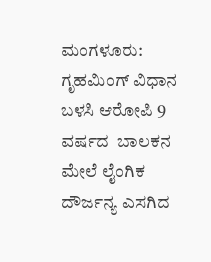ಮಂಗಳೂರು: ಗೃಹಮಿಂಗ್ ವಿಧಾನ ಬಳಸಿ ಆರೋಪಿ 9 ವರ್ಷದ  ಬಾಲಕನ ಮೇಲೆ ಲೈಂಗಿಕ ದೌರ್ಜನ್ಯ ಎಸಗಿದ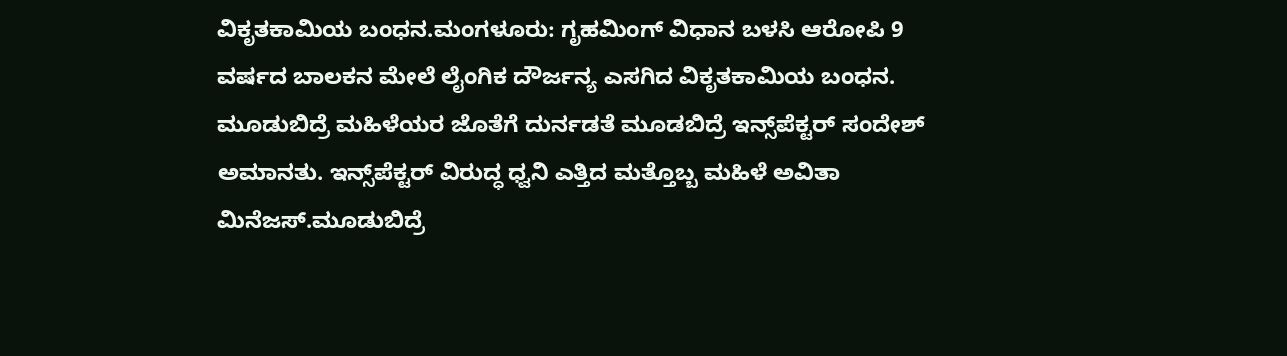ವಿಕೃತಕಾಮಿಯ ಬಂಧನ.ಮಂಗಳೂರು: ಗೃಹಮಿಂಗ್ ವಿಧಾನ ಬಳಸಿ ಆರೋಪಿ 9 ವರ್ಷದ ಬಾಲಕನ ಮೇಲೆ ಲೈಂಗಿಕ ದೌರ್ಜನ್ಯ ಎಸಗಿದ ವಿಕೃತಕಾಮಿಯ ಬಂಧನ.
ಮೂಡುಬಿದ್ರೆ ಮಹಿಳೆಯರ ಜೊತೆಗೆ ದುರ್ನಡತೆ ಮೂಡಬಿದ್ರೆ ಇನ್ಸ್‌ಪೆಕ್ಟರ್ ಸಂದೇಶ್ ಅಮಾನತು. ಇನ್ಸ್‌ಪೆಕ್ಟರ್ ವಿರುದ್ಧ ಧ್ವನಿ ಎತ್ತಿದ ಮತ್ತೊಬ್ಬ ಮಹಿಳೆ ಅವಿತಾ ಮಿನೆಜಸ್.ಮೂಡುಬಿದ್ರೆ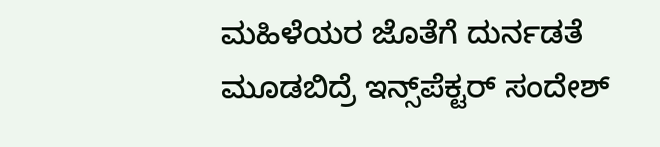ಮಹಿಳೆಯರ ಜೊತೆಗೆ ದುರ್ನಡತೆ ಮೂಡಬಿದ್ರೆ ಇನ್ಸ್‌ಪೆಕ್ಟರ್ ಸಂದೇಶ್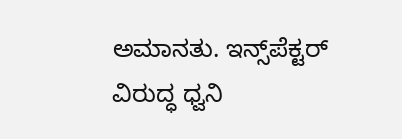ಅಮಾನತು. ಇನ್ಸ್‌ಪೆಕ್ಟರ್ ವಿರುದ್ಧ ಧ್ವನಿ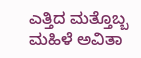ಎತ್ತಿದ ಮತ್ತೊಬ್ಬ ಮಹಿಳೆ ಅವಿತಾ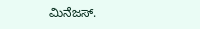ಮಿನೆಜಸ್.